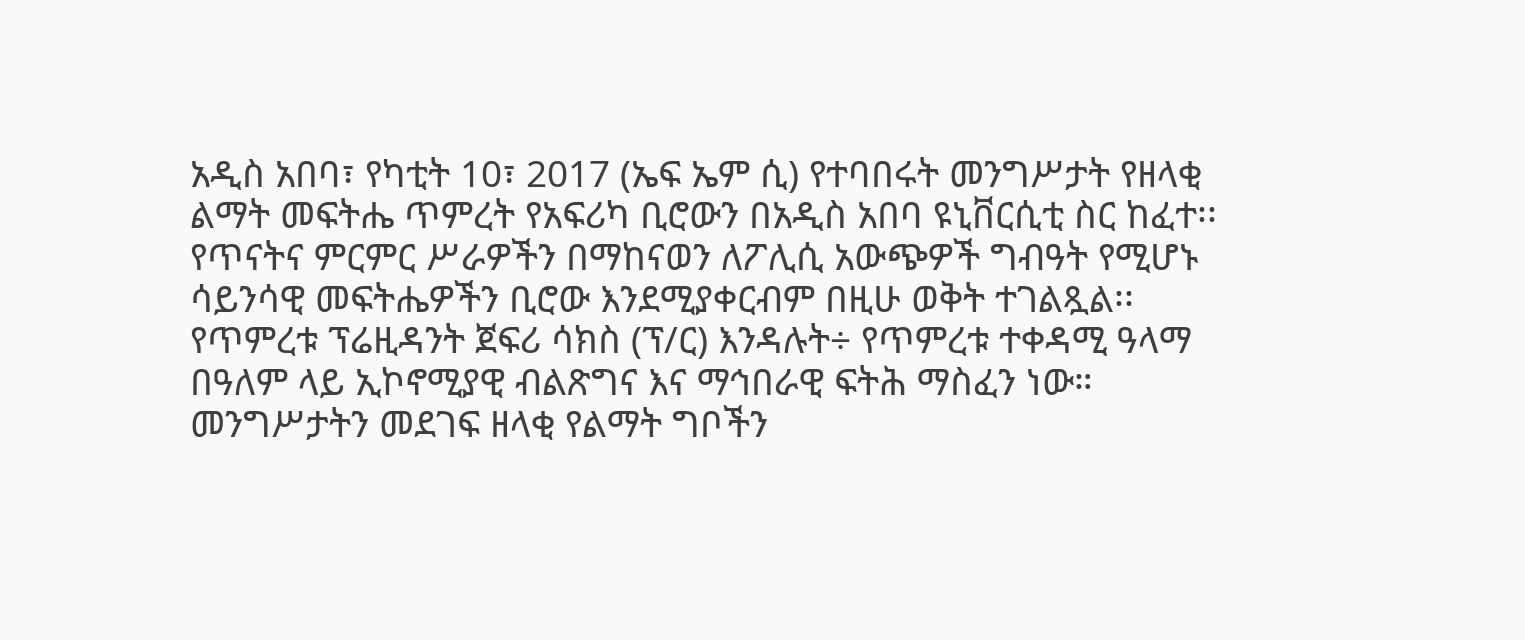አዲስ አበባ፣ የካቲት 10፣ 2017 (ኤፍ ኤም ሲ) የተባበሩት መንግሥታት የዘላቂ ልማት መፍትሔ ጥምረት የአፍሪካ ቢሮውን በአዲስ አበባ ዩኒቨርሲቲ ስር ከፈተ፡፡
የጥናትና ምርምር ሥራዎችን በማከናወን ለፖሊሲ አውጭዎች ግብዓት የሚሆኑ ሳይንሳዊ መፍትሔዎችን ቢሮው እንደሚያቀርብም በዚሁ ወቅት ተገልጿል፡፡
የጥምረቱ ፕሬዚዳንት ጀፍሪ ሳክስ (ፕ/ር) እንዳሉት÷ የጥምረቱ ተቀዳሚ ዓላማ በዓለም ላይ ኢኮኖሚያዊ ብልጽግና እና ማኅበራዊ ፍትሕ ማስፈን ነው።
መንግሥታትን መደገፍ ዘላቂ የልማት ግቦችን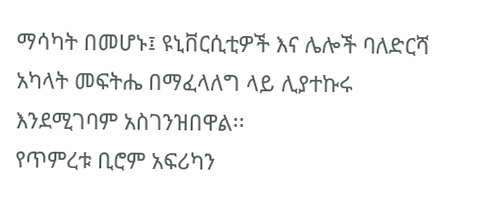ማሳካት በመሆኑ፤ ዩኒቨርሲቲዎች እና ሌሎች ባለድርሻ አካላት መፍትሔ በማፈላለግ ላይ ሊያተኩሩ እንደሚገባም አስገንዝበዋል፡፡
የጥምረቱ ቢሮም አፍሪካን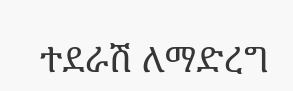ተደራሽ ለማድረግ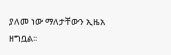ያለመ ነው ማለታቸውን ኢዜአ ዘግቧል፡፡